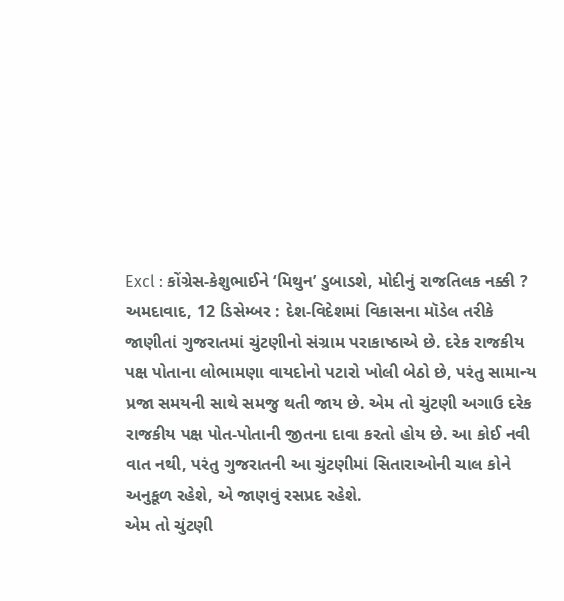Excl : કોંગ્રેસ-કેશુભાઈને ‘મિથુન’ ડુબાડશે, મોદીનું રાજતિલક નક્કી ?
અમદાવાદ, 12 ડિસેમ્બર : દેશ-વિદેશમાં વિકાસના મૉડેલ તરીકે જાણીતાં ગુજરાતમાં ચુંટણીનો સંગ્રામ પરાકાષ્ઠાએ છે. દરેક રાજકીય પક્ષ પોતાના લોભામણા વાયદોનો પટારો ખોલી બેઠો છે, પરંતુ સામાન્ય પ્રજા સમયની સાથે સમજુ થતી જાય છે. એમ તો ચુંટણી અગાઉ દરેક રાજકીય પક્ષ પોત-પોતાની જીતના દાવા કરતો હોય છે. આ કોઈ નવી વાત નથી, પરંતુ ગુજરાતની આ ચુંટણીમાં સિતારાઓની ચાલ કોને અનુકૂળ રહેશે, એ જાણવું રસપ્રદ રહેશે.
એમ તો ચુંટણી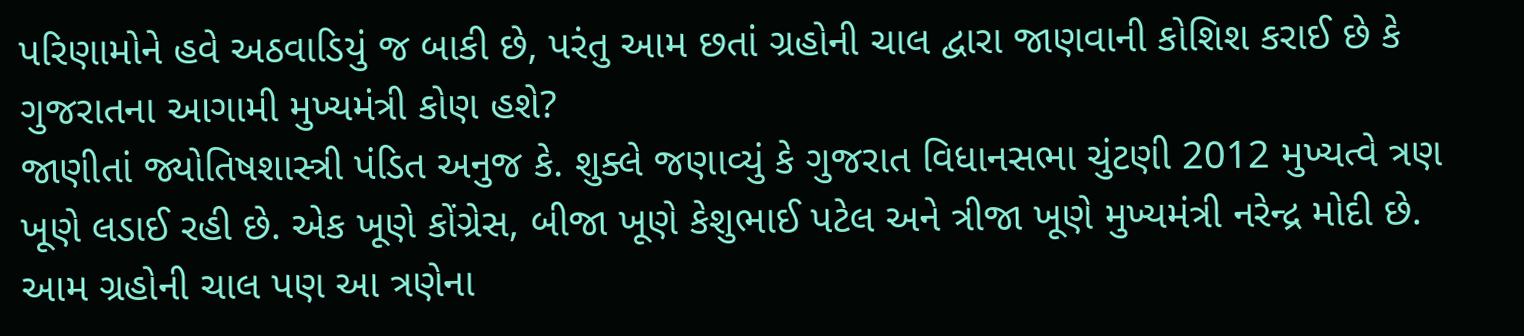પરિણામોને હવે અઠવાડિયું જ બાકી છે, પરંતુ આમ છતાં ગ્રહોની ચાલ દ્વારા જાણવાની કોશિશ કરાઈ છે કે ગુજરાતના આગામી મુખ્યમંત્રી કોણ હશે?
જાણીતાં જ્યોતિષશાસ્ત્રી પંડિત અનુજ કે. શુક્લે જણાવ્યું કે ગુજરાત વિધાનસભા ચુંટણી 2012 મુખ્યત્વે ત્રણ ખૂણે લડાઈ રહી છે. એક ખૂણે કોંગ્રેસ, બીજા ખૂણે કેશુભાઈ પટેલ અને ત્રીજા ખૂણે મુખ્યમંત્રી નરેન્દ્ર મોદી છે. આમ ગ્રહોની ચાલ પણ આ ત્રણેના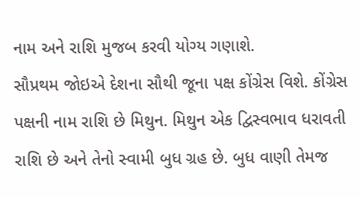નામ અને રાશિ મુજબ કરવી યોગ્ય ગણાશે.
સૌપ્રથમ જોઇએ દેશના સૌથી જૂના પક્ષ કોંગ્રેસ વિશે. કોંગ્રેસ પક્ષની નામ રાશિ છે મિથુન. મિથુન એક દ્વિસ્વભાવ ધરાવતી રાશિ છે અને તેનો સ્વામી બુધ ગ્રહ છે. બુધ વાણી તેમજ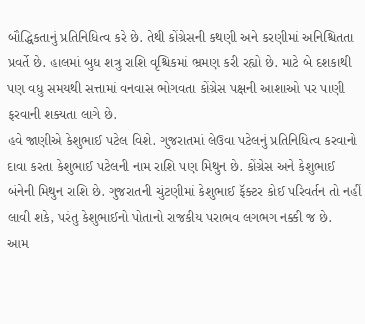બૌદ્ધિકતાનું પ્રતિનિધિત્વ કરે છે. તેથી કોંગ્રેસની કથણી અને કરણીમાં અનિશ્ચિતતા પ્રવર્તે છે. હાલમાં બુધ શત્રુ રાશિ વૃશ્ચિકમાં ભ્રમણ કરી રહ્યો છે. માટે બે દશકાથી પણ વધુ સમયથી સત્તામાં વનવાસ ભોગવતા કોંગ્રેસ પક્ષની આશાઓ પર પાણી ફરવાની શક્યતા લાગે છે.
હવે જાણીએ કેશુભાઈ પટેલ વિશે. ગુજરાતમાં લેઉવા પટેલનું પ્રતિનિધિત્વ કરવાનો દાવા કરતા કેશુભાઈ પટેલની નામ રાશિ પણ મિથુન છે. કોંગ્રેસ અને કેશુભાઈ બંનેની મિથુન રાશિ છે. ગુજરાતની ચુંટણીમાં કેશુભાઈ ફૅક્ટર કોઈ પરિવર્તન તો નહીં લાવી શકે, પરંતુ કેશુભાઈનો પોતાનો રાજકીય પરાભવ લગભગ નક્કી જ છે.
આમ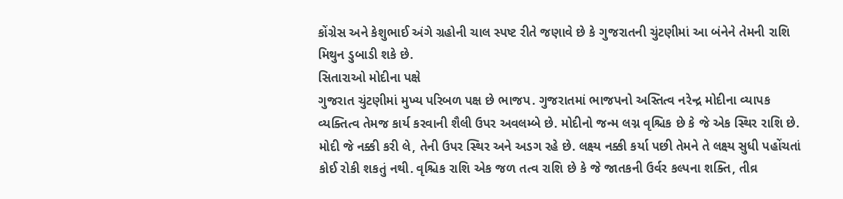કોંગ્રેસ અને કેશુભાઈ અંગે ગ્રહોની ચાલ સ્પષ્ટ રીતે જણાવે છે કે ગુજરાતની ચુંટણીમાં આ બંનેને તેમની રાશિ મિથુન ડુબાડી શકે છે.
સિતારાઓ મોદીના પક્ષે
ગુજરાત ચુંટણીમાં મુખ્ય પરિબળ પક્ષ છે ભાજપ. ગુજરાતમાં ભાજપનો અસ્તિત્વ નરેન્દ્ર મોદીના વ્યાપક વ્યક્તિત્વ તેમજ કાર્ય કરવાની શૈલી ઉપર અવલમ્બે છે. મોદીનો જન્મ લગ્ન વૃશ્ચિક છે કે જે એક સ્થિર રાશિ છે. મોદી જે નક્કી કરી લે, તેની ઉપર સ્થિર અને અડગ રહે છે. લક્ષ્ય નક્કી કર્યા પછી તેમને તે લક્ષ્ય સુધી પહોંચતાં કોઈ રોકી શકતું નથી. વૃશ્ચિક રાશિ એક જળ તત્વ રાશિ છે કે જે જાતકની ઉર્વર કલ્પના શક્તિ, તીવ્ર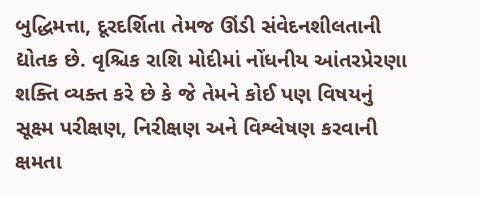બુદ્ધિમત્તા, દૂરદર્શિતા તેમજ ઊંડી સંવેદનશીલતાની દ્યોતક છે. વૃશ્ચિક રાશિ મોદીમાં નોંધનીય આંતરપ્રેરણા શક્તિ વ્યક્ત કરે છે કે જે તેમને કોઈ પણ વિષયનું સૂક્ષ્મ પરીક્ષણ, નિરીક્ષણ અને વિશ્લેષણ કરવાની ક્ષમતા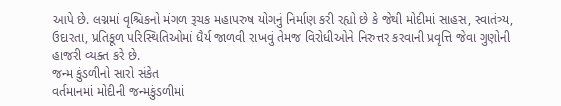આપે છે. લગ્નમાં વૃશ્ચિકનો મંગળ રૂચક મહાપરુષ યોગનું નિર્માણ કરી રહ્યો છે કે જેથી મોદીમાં સાહસ, સ્વાતંત્ર્ય, ઉદારતા, પ્રતિકૂળ પરિસ્થિતિઓમાં ધૈર્ય જાળવી રાખવું તેમજ વિરોધીઓને નિરુત્તર કરવાની પ્રવૃત્તિ જેવા ગુણોની હાજરી વ્યક્ત કરે છે.
જન્મ કુંડળીનો સારો સંકેત
વર્તમાનમાં મોદીની જન્મકુંડળીમાં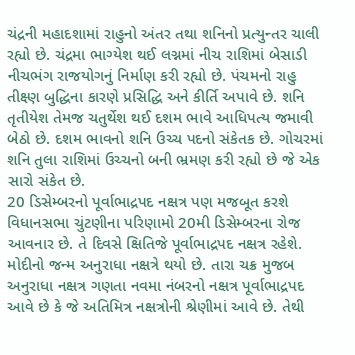ચંદ્રની મહાદશામાં રાહુનો અંતર તથા શનિનો પ્રત્યુન્તર ચાલી રહ્યો છે. ચંદ્રમા ભાગ્યેશ થઈ લગ્નમાં નીચ રાશિમાં બેસાડી નીચભંગ રાજયોગનું નિર્માણ કરી રહ્યો છે. પંચમનો રાહુ તીક્ષ્ણ બુદ્ધિના કારણે પ્રસિદ્ધિ અને કીર્તિ અપાવે છે. શનિ તૃતીયેશ તેમજ ચતુર્થેશ થઈ દશમ ભાવે આધિપત્ય જમાવી બેઠો છે. દશમ ભાવનો શનિ ઉચ્ચ પદનો સંકેતક છે. ગોચરમાં શનિ તુલા રાશિમાં ઉચ્ચનો બની ભ્રમણ કરી રહ્યો છે જે એક સારો સંકેત છે.
20 ડિસેમ્બરનો પૂર્વાભાદ્રપદ નક્ષત્ર પણ મજબૂત કરશે
વિધાનસભા ચુંટણીના પરિણામો 20મી ડિસેમ્બરના રોજ આવનાર છે. તે દિવસે ક્ષિતિજે પૂર્વાભાદ્રપદ નક્ષત્ર રહેશે. મોદીનો જન્મ અનુરાધા નક્ષત્રે થયો છે. તારા ચક્ર મુજબ અનુરાધા નક્ષત્ર ગણતા નવમા નંબરનો નક્ષત્ર પૂર્વાભાદ્રપદ આવે છે કે જે અતિમિત્ર નક્ષત્રોની શ્રેણીમાં આવે છે. તેથી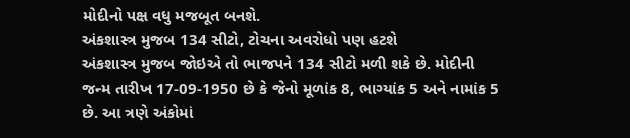મોદીનો પક્ષ વધુ મજબૂત બનશે.
અંકશાસ્ત્ર મુજબ 134 સીટો, ટોચના અવરોધો પણ હટશે
અંકશાસ્ત્ર મુજબ જોઇએ તો ભાજપને 134 સીટો મળી શકે છે. મોદીની જન્મ તારીખ 17-09-1950 છે કે જેનો મૂળાંક 8, ભાગ્યાંક 5 અને નામાંક 5 છે. આ ત્રણે અંકોમાં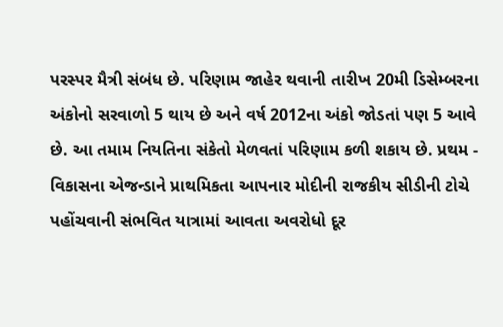પરસ્પર મૈત્રી સંબંધ છે. પરિણામ જાહેર થવાની તારીખ 20મી ડિસેમ્બરના અંકોનો સરવાળો 5 થાય છે અને વર્ષ 2012ના અંકો જોડતાં પણ 5 આવે છે. આ તમામ નિયતિના સંકેતો મેળવતાં પરિણામ કળી શકાય છે. પ્રથમ - વિકાસના એજન્ડાને પ્રાથમિકતા આપનાર મોદીની રાજકીય સીડીની ટોચે પહોંચવાની સંભવિત યાત્રામાં આવતા અવરોધો દૂર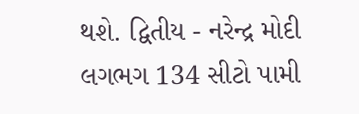થશે. દ્વિતીય - નરેન્દ્ર મોદી લગભગ 134 સીટો પામી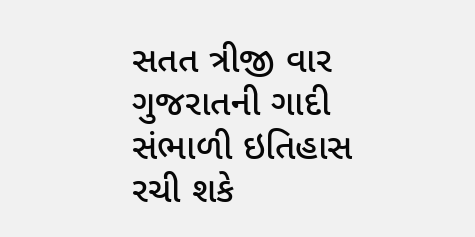સતત ત્રીજી વાર ગુજરાતની ગાદી સંભાળી ઇતિહાસ રચી શકે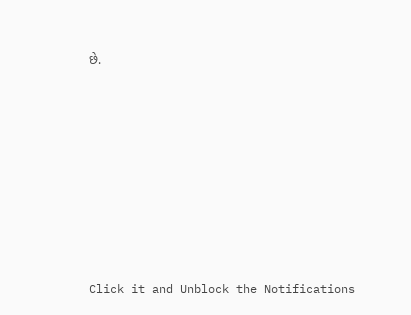છે.













Click it and Unblock the Notifications